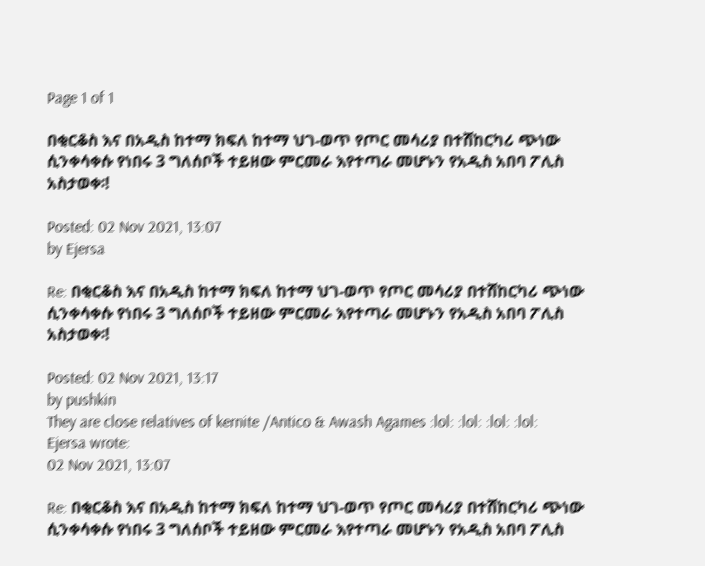Page 1 of 1

በቂርቆስ እና በአዲስ ከተማ ክፍለ ከተማ ህገ-ወጥ የጦር መሳሪያ በተሸከርካሪ ጭነው ሲንቀሳቀሱ የነበሩ 3 ግለሰቦች ተይዘው ምርመራ እየተጣራ መሆኑን የአዲስ አበባ ፖሊስ አስታወቀ፡!

Posted: 02 Nov 2021, 13:07
by Ejersa

Re: በቂርቆስ እና በአዲስ ከተማ ክፍለ ከተማ ህገ-ወጥ የጦር መሳሪያ በተሸከርካሪ ጭነው ሲንቀሳቀሱ የነበሩ 3 ግለሰቦች ተይዘው ምርመራ እየተጣራ መሆኑን የአዲስ አበባ ፖሊስ አስታወቀ፡!

Posted: 02 Nov 2021, 13:17
by pushkin
They are close relatives of kernite /Antico & Awash Agames :lol: :lol: :lol: :lol:
Ejersa wrote:
02 Nov 2021, 13:07

Re: በቂርቆስ እና በአዲስ ከተማ ክፍለ ከተማ ህገ-ወጥ የጦር መሳሪያ በተሸከርካሪ ጭነው ሲንቀሳቀሱ የነበሩ 3 ግለሰቦች ተይዘው ምርመራ እየተጣራ መሆኑን የአዲስ አበባ ፖሊስ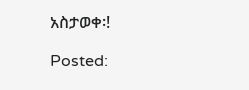አስታወቀ፡!

Posted: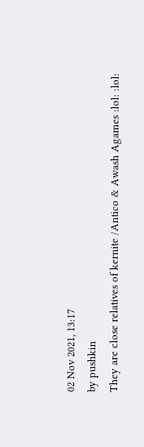02 Nov 2021, 13:17
by pushkin
They are close relatives of kernite /Antico & Awash Agames :lol: :lol: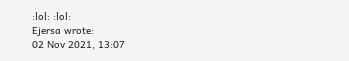:lol: :lol:
Ejersa wrote:
02 Nov 2021, 13:07